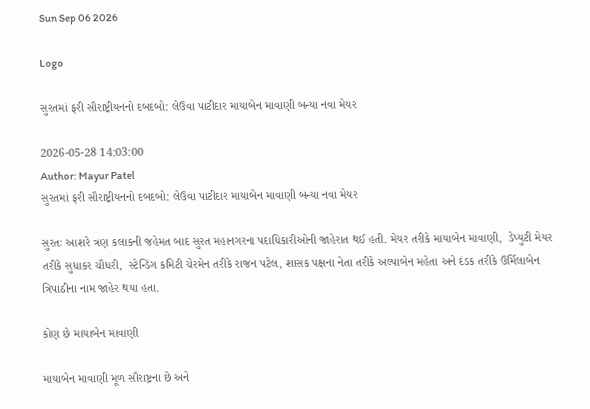Sun Sep 06 2026

Logo

સુરતમાં ફરી સૌરાષ્ટ્રીયનનો દબદબો: લેઉવા પાટીદાર માયાબેન માવાણી બન્યા નવા મેયર

2026-05-28 14:03:00
Author: Mayur Patel
સુરતમાં ફરી સૌરાષ્ટ્રીયનનો દબદબો: લેઉવા પાટીદાર માયાબેન માવાણી બન્યા નવા મેયર

સુરતઃ આશરે ત્રણ કલાકની જહેમત બાદ સુરત મહાનગરના પદાધિકારીઓની જાહેરાત થઈ હતી. મેયર તરીકે માયાબેન માવાણી,  ડેપ્યુટી મેયર તરીકે સુધાકર ચૌધરી,  સ્ટેન્ડિંગ કમિટી ચેરમેન તરીકે રાજન પટેલ, શાસક પક્ષના નેતા તરીકે અલ્પાબેન મહેતા અને દંડક તરીકે ઉર્મિલાબેન ત્રિપાઠીના નામ જાહેર થયા હતા.

કોણ છે માયાબેન માવાણી

માયાબેન માવાણી મૂળ સૌરાષ્ટ્રના છે અને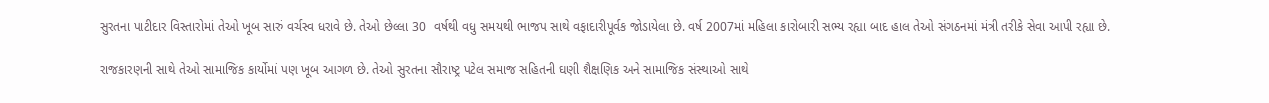સુરતના પાટીદાર વિસ્તારોમાં તેઓ ખૂબ સારું વર્ચસ્વ ધરાવે છે. તેઓ છેલ્લા 30  વર્ષથી વધુ સમયથી ભાજપ સાથે વફાદારીપૂર્વક જોડાયેલા છે. વર્ષ 2007માં મહિલા કારોબારી સભ્ય રહ્યા બાદ હાલ તેઓ સંગઠનમાં મંત્રી તરીકે સેવા આપી રહ્યા છે.

રાજકારણની સાથે તેઓ સામાજિક કાર્યોમાં પણ ખૂબ આગળ છે. તેઓ સુરતના સૌરાષ્ટ્ર પટેલ સમાજ સહિતની ઘણી શૈક્ષણિક અને સામાજિક સંસ્થાઓ સાથે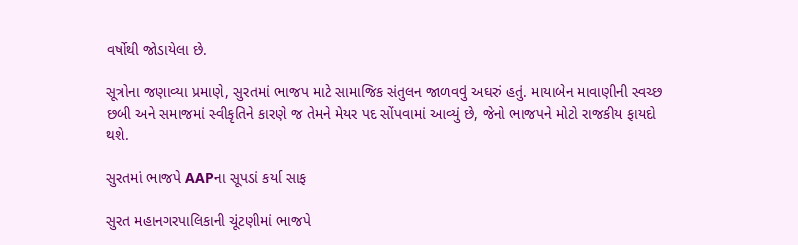વર્ષોથી જોડાયેલા છે.

સૂત્રોના જણાવ્યા પ્રમાણે, સુરતમાં ભાજપ માટે સામાજિક સંતુલન જાળવવું અઘરું હતું. માયાબેન માવાણીની સ્વચ્છ છબી અને સમાજમાં સ્વીકૃતિને કારણે જ તેમને મેયર પદ સોંપવામાં આવ્યું છે, જેનો ભાજપને મોટો રાજકીય ફાયદો થશે.

સુરતમાં ભાજપે AAPના સૂપડાં કર્યા સાફ

સુરત મહાનગરપાલિકાની ચૂંટણીમાં ભાજપે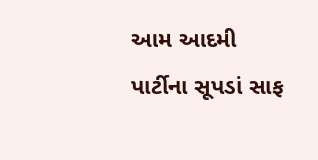આમ આદમી પાર્ટીના સૂપડાં સાફ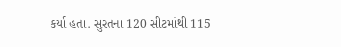કર્યા હતા. સુરતના 120 સીટમાંથી 115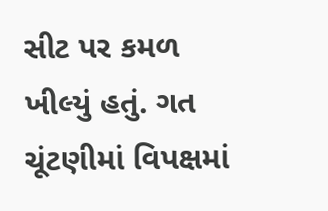સીટ પર કમળ ખીલ્યું હતું. ગત ચૂંટણીમાં વિપક્ષમાં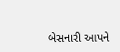બેસનારી આપને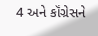4 અને કૉંગ્રેસને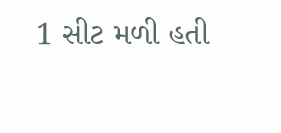1 સીટ મળી હતી